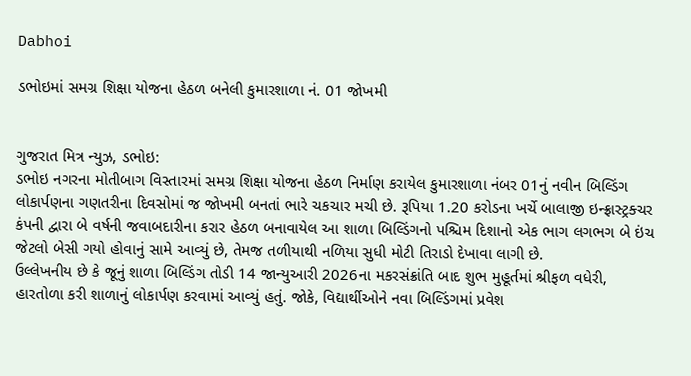Dabhoi

ડભોઇમાં સમગ્ર શિક્ષા યોજના હેઠળ બનેલી કુમારશાળા નં. 01 જોખમી


ગુજરાત મિત્ર ન્યુઝ, ડભોઇ:
ડભોઇ નગરના મોતીબાગ વિસ્તારમાં સમગ્ર શિક્ષા યોજના હેઠળ નિર્માણ કરાયેલ કુમારશાળા નંબર 01નું નવીન બિલ્ડિંગ લોકાર્પણના ગણતરીના દિવસોમાં જ જોખમી બનતાં ભારે ચકચાર મચી છે. રૂપિયા 1.20 કરોડના ખર્ચે બાલાજી ઇન્ફ્રાસ્ટ્રક્ચર કંપની દ્વારા બે વર્ષની જવાબદારીના કરાર હેઠળ બનાવાયેલ આ શાળા બિલ્ડિંગનો પશ્ચિમ દિશાનો એક ભાગ લગભગ બે ઇંચ જેટલો બેસી ગયો હોવાનું સામે આવ્યું છે, તેમજ તળીયાથી નળિયા સુધી મોટી તિરાડો દેખાવા લાગી છે.
ઉલ્લેખનીય છે કે જૂનું શાળા બિલ્ડિંગ તોડી 14 જાન્યુઆરી 2026ના મકરસંક્રાંતિ બાદ શુભ મુહૂર્તમાં શ્રીફળ વધેરી, હારતોળા કરી શાળાનું લોકાર્પણ કરવામાં આવ્યું હતું. જોકે, વિદ્યાર્થીઓને નવા બિલ્ડિંગમાં પ્રવેશ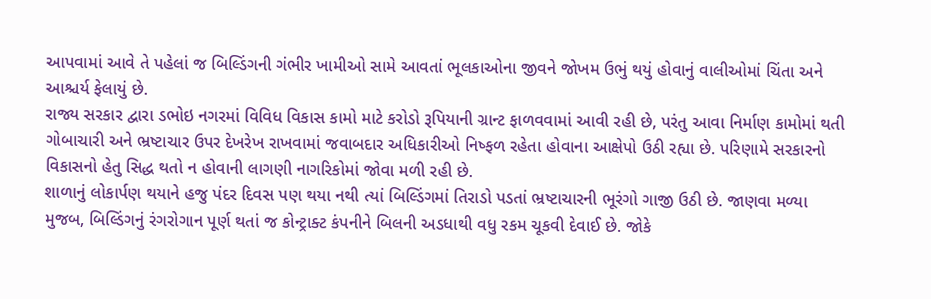આપવામાં આવે તે પહેલાં જ બિલ્ડિંગની ગંભીર ખામીઓ સામે આવતાં ભૂલકાઓના જીવને જોખમ ઉભું થયું હોવાનું વાલીઓમાં ચિંતા અને આશ્ચર્ય ફેલાયું છે.
રાજ્ય સરકાર દ્વારા ડભોઇ નગરમાં વિવિધ વિકાસ કામો માટે કરોડો રૂપિયાની ગ્રાન્ટ ફાળવવામાં આવી રહી છે, પરંતુ આવા નિર્માણ કામોમાં થતી ગોબાચારી અને ભ્રષ્ટાચાર ઉપર દેખરેખ રાખવામાં જવાબદાર અધિકારીઓ નિષ્ફળ રહેતા હોવાના આક્ષેપો ઉઠી રહ્યા છે. પરિણામે સરકારનો વિકાસનો હેતુ સિદ્ધ થતો ન હોવાની લાગણી નાગરિકોમાં જોવા મળી રહી છે.
શાળાનું લોકાર્પણ થયાને હજુ પંદર દિવસ પણ થયા નથી ત્યાં બિલ્ડિંગમાં તિરાડો પડતાં ભ્રષ્ટાચારની ભૂરંગો ગાજી ઉઠી છે. જાણવા મળ્યા મુજબ, બિલ્ડિંગનું રંગરોગાન પૂર્ણ થતાં જ કોન્ટ્રાક્ટ કંપનીને બિલની અડધાથી વધુ રકમ ચૂકવી દેવાઈ છે. જોકે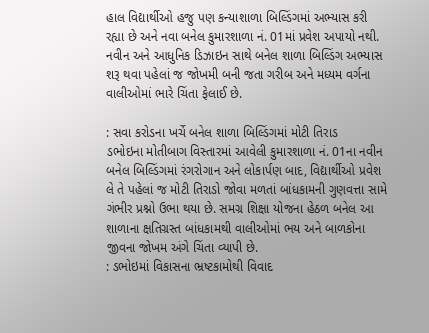હાલ વિદ્યાર્થીઓ હજુ પણ કન્યાશાળા બિલ્ડિંગમાં અભ્યાસ કરી રહ્યા છે અને નવા બનેલ કુમારશાળા નં. 01માં પ્રવેશ અપાયો નથી.
નવીન અને આધુનિક ડિઝાઇન સાથે બનેલ શાળા બિલ્ડિંગ અભ્યાસ શરૂ થવા પહેલાં જ જોખમી બની જતા ગરીબ અને મધ્યમ વર્ગના વાલીઓમાં ભારે ચિંતા ફેલાઈ છે.

: સવા કરોડના ખર્ચે બનેલ શાળા બિલ્ડિંગમાં મોટી તિરાડ
ડભોઇના મોતીબાગ વિસ્તારમાં આવેલી કુમારશાળા નં. 01ના નવીન બનેલ બિલ્ડિંગમાં રંગરોગાન અને લોકાર્પણ બાદ, વિદ્યાર્થીઓ પ્રવેશ લે તે પહેલાં જ મોટી તિરાડો જોવા મળતાં બાંધકામની ગુણવત્તા સામે ગંભીર પ્રશ્નો ઉભા થયા છે. સમગ્ર શિક્ષા યોજના હેઠળ બનેલ આ શાળાના ક્ષતિગ્રસ્ત બાંધકામથી વાલીઓમાં ભય અને બાળકોના જીવના જોખમ અંગે ચિંતા વ્યાપી છે.
: ડભોઇમાં વિકાસના ભ્રષ્ટકામોથી વિવાદ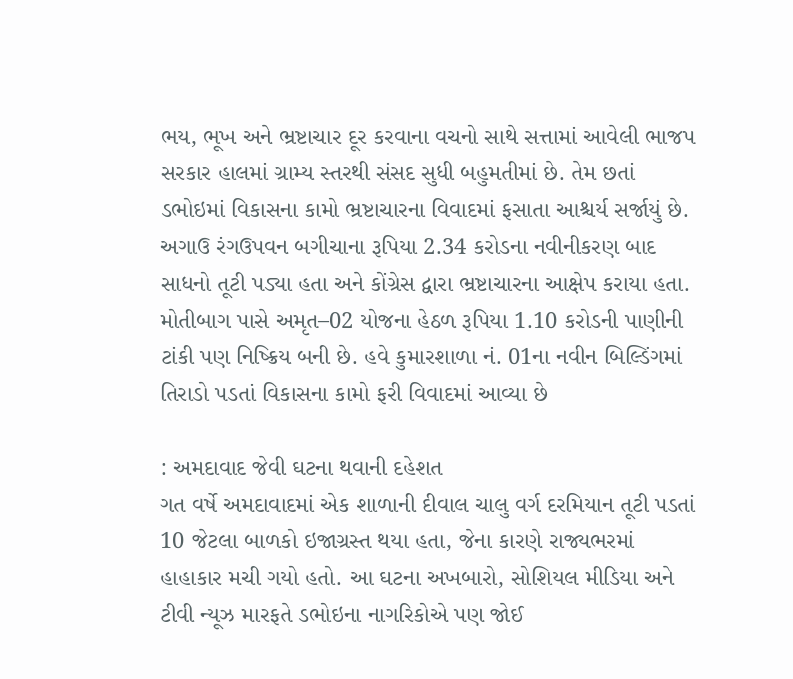ભય, ભૂખ અને ભ્રષ્ટાચાર દૂર કરવાના વચનો સાથે સત્તામાં આવેલી ભાજપ સરકાર હાલમાં ગ્રામ્ય સ્તરથી સંસદ સુધી બહુમતીમાં છે. તેમ છતાં ડભોઇમાં વિકાસના કામો ભ્રષ્ટાચારના વિવાદમાં ફસાતા આશ્ચર્ય સર્જાયું છે. અગાઉ રંગઉપવન બગીચાના રૂપિયા 2.34 કરોડના નવીનીકરણ બાદ સાધનો તૂટી પડ્યા હતા અને કોંગ્રેસ દ્વારા ભ્રષ્ટાચારના આક્ષેપ કરાયા હતા. મોતીબાગ પાસે અમૃત–02 યોજના હેઠળ રૂપિયા 1.10 કરોડની પાણીની ટાંકી પણ નિષ્ક્રિય બની છે. હવે કુમારશાળા નં. 01ના નવીન બિલ્ડિંગમાં તિરાડો પડતાં વિકાસના કામો ફરી વિવાદમાં આવ્યા છે

: અમદાવાદ જેવી ઘટના થવાની દહેશત
ગત વર્ષે અમદાવાદમાં એક શાળાની દીવાલ ચાલુ વર્ગ દરમિયાન તૂટી પડતાં 10 જેટલા બાળકો ઇજાગ્રસ્ત થયા હતા, જેના કારણે રાજ્યભરમાં હાહાકાર મચી ગયો હતો. આ ઘટના અખબારો, સોશિયલ મીડિયા અને ટીવી ન્યૂઝ મારફતે ડભોઇના નાગરિકોએ પણ જોઈ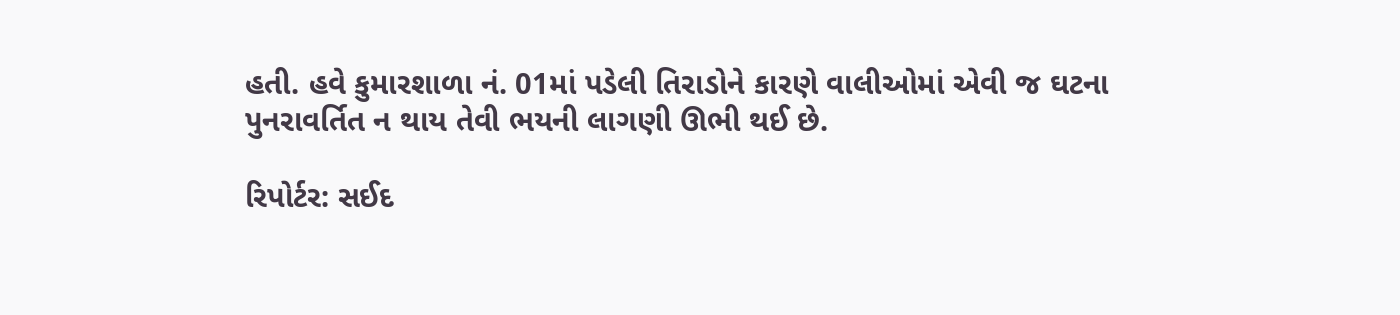હતી. હવે કુમારશાળા નં. 01માં પડેલી તિરાડોને કારણે વાલીઓમાં એવી જ ઘટના પુનરાવર્તિત ન થાય તેવી ભયની લાગણી ઊભી થઈ છે.

રિપોર્ટર: સઈદ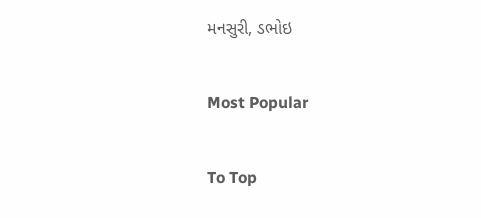મનસુરી, ડભોઇ

Most Popular

To Top